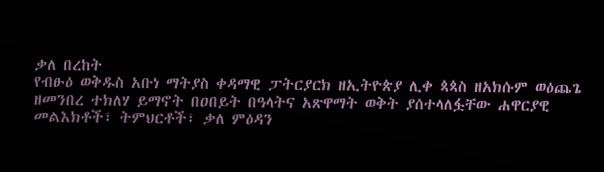ቃለ በረከት
የብፁዕ ወቅዱስ አቡነ ማትያስ ቀዳማዊ ፓትርያርክ ዘኢትዮጵያ ሊቀ ጳጳስ ዘአክሱም ወዕጨጌ ዘመንበረ ተክለሃ ይማኖት በዐበይት በዓላትና አጽዋማት ወቅት ያሰተላለፏቸው ሐዋርያዊ መልእክቶች፣ ትምህርቶች፣ ቃለ ምዕዳን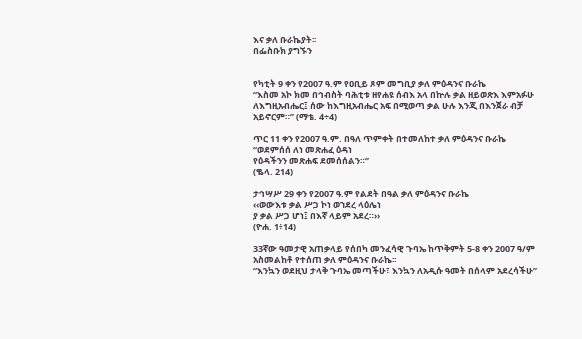እና ቃለ ቡራኬያት፡፡
በፌስቡክ ያግኙን


የካቲት 9 ቀን የ2007 ዓ.ም የዐቢይ ጾም መግቢያ ቃለ ምዕዳንና ቡራኬ
“እስመ አኮ ክመ በኅብስት ባሕቲቱ ዘየሐዩ ሰብእ አላ በኵሉ ቃል ዘይወጽእ እምአፉሁ ለእግዚአብሔር፤ ሰው ከእግዚአብሔር አፍ በሚወጣ ቃል ሁሉ እንጂ በእንጀራ ብቻ አይኖርም።” (ማቴ. 4÷4)

ጥር 11 ቀን የ2007 ዓ.ም. በዓለ ጥምቀት በተመለከተ ቃለ ምዕዳንና ቡራኬ
“ወደምሰሰ ለነ መጽሐፈ ዕዳነ
የዕዳችንን መጽሐፍ ደመሰሰልን።”
(ቈላ. 214)

ታኅሣሥ 29 ቀን የ2007 ዓ.ም የልደት በዓል ቃለ ምዕዳንና ቡራኬ
‹‹ወውእቱ ቃል ሥጋ ኮነ ወኀደረ ላዕሌነ
ያ ቃል ሥጋ ሆነ፤ በእኛ ላይም አደረ።››
(ዮሐ. 1፥14)

33ኛው ዓመታዊ አጠቃላይ የሰበካ መንፈሳዊ ጉባኤ ከጥቅምት 5-8 ቀን 2007 ዓ/ም አስመልከቶ የተሰጠ ቃለ ምዕዳንና ቡራኬ፡፡
“እንኳን ወደዚህ ታላቅ ጉባኤ መጣችሁ፣ እንኳን ለአዲሱ ዓመት በሰላም አደረሳችሁ”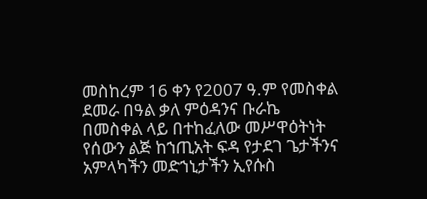መስከረም 16 ቀን የ2007 ዓ.ም የመስቀል ደመራ በዓል ቃለ ምዕዳንና ቡራኬ
በመስቀል ላይ በተከፈለው መሥዋዕትነት የሰውን ልጅ ከኀጢአት ፍዳ የታደገ ጌታችንና አምላካችን መድኀኒታችን ኢየሱስ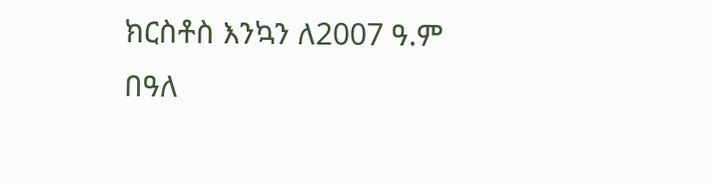ክርስቶስ እንኳን ለ2007 ዓ.ም በዓለ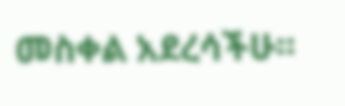መስቀል አደረሳችሁ፡፡